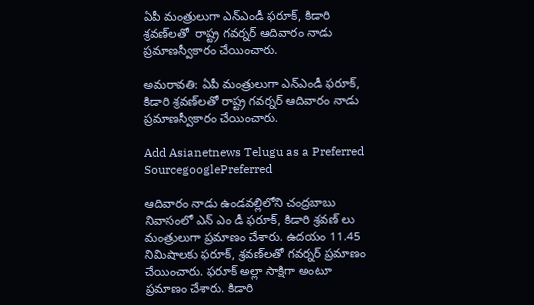ఏపీ మంత్రులుగా ఎన్ఎండీ ఫరూక్, కిడారి శ్రవణ్‌లతో  రాష్ట్ర గవర్నర్ ఆదివారం నాడు ప్రమాణస్వీకారం చేయించారు.

అమరావతి: ఏపీ మంత్రులుగా ఎన్ఎండీ ఫరూక్, కిడారి శ్రవణ్‌లతో రాష్ట్ర గవర్నర్ ఆదివారం నాడు ప్రమాణస్వీకారం చేయించారు.

Add Asianetnews Telugu as a Preferred SourcegooglePreferred

ఆదివారం నాడు ఉండవల్లిలోని చంద్రబాబు నివాసంలో ఎన్ ఎం డీ ఫరూక్, కిడారి శ్రవణ్ లు మంత్రులుగా ప్రమాణం చేశారు. ఉదయం 11.45 నిమిషాలకు ఫరూక్, శ్రవణ్‌లతో గవర్నర్ ప్రమాణం చేయించారు. ఫరూక్ అల్లా సాక్షిగా అంటూ ప్రమాణం చేశారు. కిడారి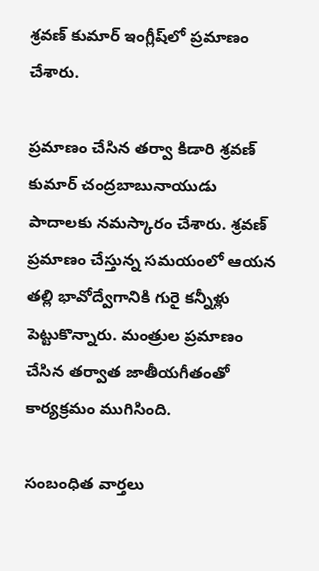శ్రవణ్ కుమార్ ఇంగ్లీష్‌లో ప్రమాణం చేశారు.

ప్రమాణం చేసిన తర్వా కిడారి శ్రవణ్ కుమార్ చంద్రబాబునాయుడు పాదాలకు నమస్కారం చేశారు. శ్రవణ్ ప్రమాణం చేస్తున్న సమయంలో ఆయన తల్లి భావోద్వేగానికి గురై కన్నీళ్లు పెట్టుకొన్నారు. మంత్రుల ప్రమాణం చేసిన తర్వాత జాతీయగీతంతో కార్యక్రమం ముగిసింది.

సంబంధిత వార్తలు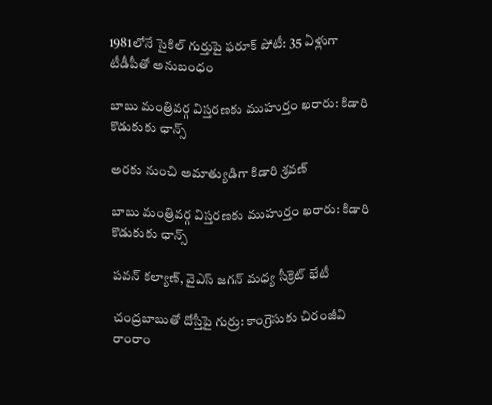1981లోనే సైకిల్ గుర్తుపై ఫరూక్ పోటీ: 35 ఏళ్లుగా టీడీపీతో అనుబంధం

బాబు మంత్రివర్గ విస్తరణకు ముహుర్తం ఖరారు: కిడారి కొడుకుకు ఛాన్స్

అరకు నుంచి అమాత్యుడిగా కిడారి శ్రవణ్

బాబు మంత్రివర్గ విస్తరణకు ముహుర్తం ఖరారు: కిడారి కొడుకుకు ఛాన్స్

పవన్ కల్యాణ్, వైఎస్ జగన్ మధ్య సీక్రెట్ భేటీ

చంద్రబాబుతో దోస్తీపై గుర్రు: కాంగ్రెసుకు చిరంజీవి రాంరాం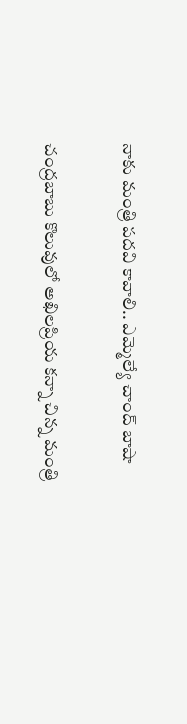నాకు మంత్రి పదవి కావాలి.. ఎమ్మెల్యే చాంద్ బాషా

చంద్రబాబు కొలువులో అఖిలప్రియ కన్నా చిన్న మంత్రి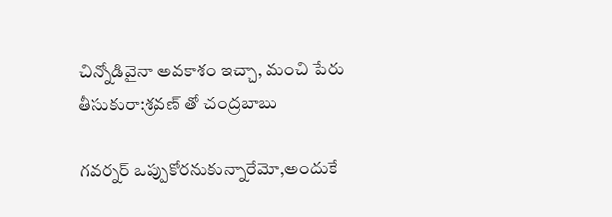చిన్నోడివైనా అవకాశం ఇచ్చా, మంచి పేరు తీసుకురా:శ్రవణ్ తో చంద్రబాబు

గవర్నర్ ఒప్పుకోరనుకున్నారేమో,అందుకే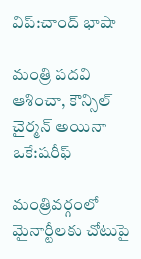విప్:చాంద్ భాషా

మంత్రి పదవి ఆశించా, కౌన్సిల్ చైర్మన్ అయినా ఒకే:షరీఫ్

మంత్రివర్గంలో మైనార్టీలకు చోటుపై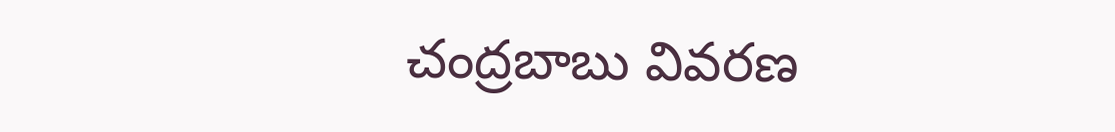చంద్రబాబు వివరణ